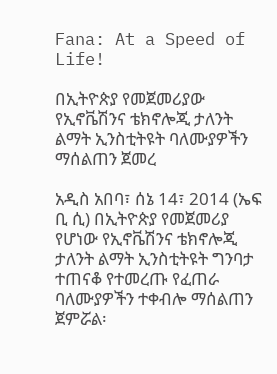Fana: At a Speed of Life!

በኢትዮጵያ የመጀመሪያው የኢኖቬሽንና ቴክኖሎጂ ታለንት ልማት ኢንስቲትዩት ባለሙያዎችን ማሰልጠን ጀመረ

አዲስ አበባ፣ ሰኔ 14፣ 2014 (ኤፍ ቢ ሲ) በኢትዮጵያ የመጀመሪያ የሆነው የኢኖቬሽንና ቴክኖሎጂ ታለንት ልማት ኢንስቲትዩት ግንባታ ተጠናቆ የተመረጡ የፈጠራ ባለሙያዎችን ተቀብሎ ማሰልጠን ጀምሯል፡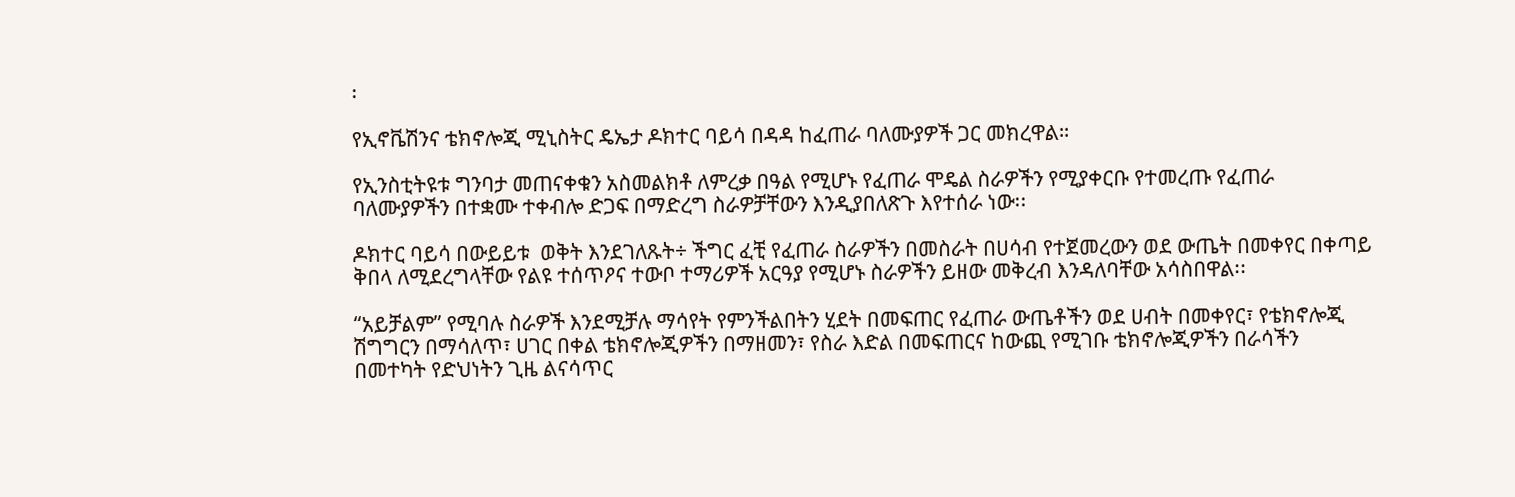፡

የኢኖቬሽንና ቴክኖሎጂ ሚኒስትር ዴኤታ ዶክተር ባይሳ በዳዳ ከፈጠራ ባለሙያዎች ጋር መክረዋል።

የኢንስቲትዩቱ ግንባታ መጠናቀቁን አስመልክቶ ለምረቃ በዓል የሚሆኑ የፈጠራ ሞዴል ስራዎችን የሚያቀርቡ የተመረጡ የፈጠራ ባለሙያዎችን በተቋሙ ተቀብሎ ድጋፍ በማድረግ ስራዎቻቸውን እንዲያበለጽጉ እየተሰራ ነው፡፡

ዶክተር ባይሳ በውይይቱ  ወቅት እንደገለጹት÷ ችግር ፈቺ የፈጠራ ስራዎችን በመስራት በሀሳብ የተጀመረውን ወደ ውጤት በመቀየር በቀጣይ ቅበላ ለሚደረግላቸው የልዩ ተሰጥዖና ተውቦ ተማሪዎች አርዓያ የሚሆኑ ስራዎችን ይዘው መቅረብ እንዳለባቸው አሳስበዋል፡፡

“አይቻልም” የሚባሉ ስራዎች እንደሚቻሉ ማሳየት የምንችልበትን ሂደት በመፍጠር የፈጠራ ውጤቶችን ወደ ሀብት በመቀየር፣ የቴክኖሎጂ ሽግግርን በማሳለጥ፣ ሀገር በቀል ቴክኖሎጂዎችን በማዘመን፣ የስራ እድል በመፍጠርና ከውጪ የሚገቡ ቴክኖሎጂዎችን በራሳችን በመተካት የድህነትን ጊዜ ልናሳጥር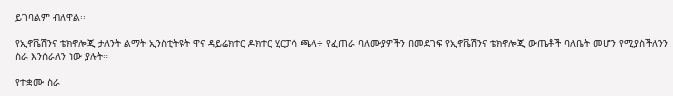ይገባልም ብለዋል፡፡

የኢኖቬሽንና ቴክኖሎጂ ታለንት ልማት ኢንስቲትዩት ዋና ዳይሬክተር ዶክተር ሂርፓሳ ጫላ÷ የፈጠራ ባለሙያዎችን በመደገፍ የኢኖቬሽንና ቴክኖሎጂ ውጤቶች ባለቤት መሆን የሚያስችለንን ስራ እንሰራለን ነው ያሉት።

የተቋሙ ስራ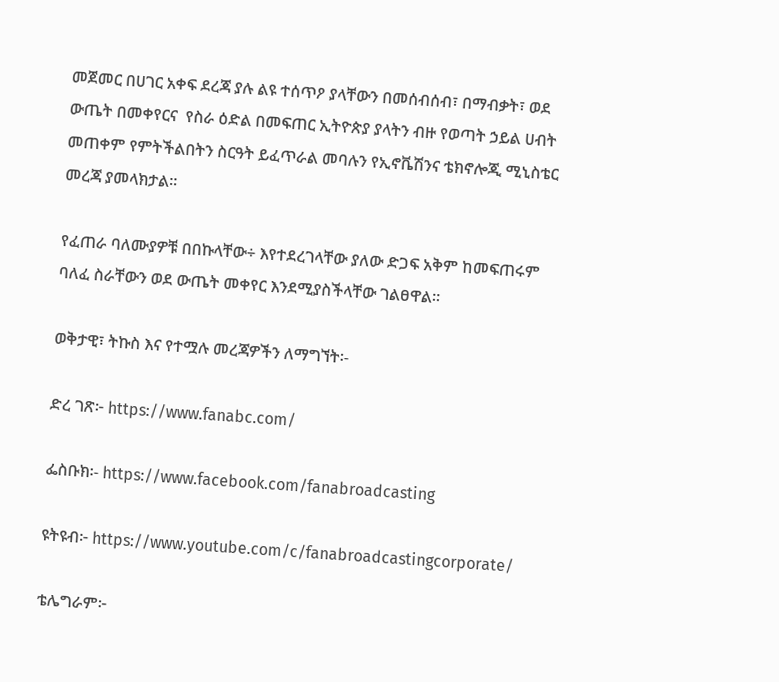መጀመር በሀገር አቀፍ ደረጃ ያሉ ልዩ ተሰጥዖ ያላቸውን በመሰብሰብ፣ በማብቃት፣ ወደ ውጤት በመቀየርና  የስራ ዕድል በመፍጠር ኢትዮጵያ ያላትን ብዙ የወጣት ኃይል ሀብት መጠቀም የምትችልበትን ስርዓት ይፈጥራል መባሉን የኢኖቬሽንና ቴክኖሎጂ ሚኒስቴር መረጃ ያመላክታል፡፡

የፈጠራ ባለሙያዎቹ በበኩላቸው÷ እየተደረገላቸው ያለው ድጋፍ አቅም ከመፍጠሩም ባለፈ ስራቸውን ወደ ውጤት መቀየር እንደሚያስችላቸው ገልፀዋል፡፡

ወቅታዊ፣ ትኩስ እና የተሟሉ መረጃዎችን ለማግኘት፡-

ድረ ገጽ፦ https://www.fanabc.com/

ፌስቡክ፡- https://www.facebook.com/fanabroadcasting

ዩትዩብ፦ https://www.youtube.com/c/fanabroadcastingcorporate/

ቴሌግራም፦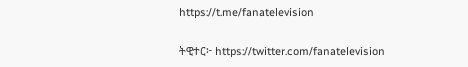https://t.me/fanatelevision

ትዊተር፦ https://twitter.com/fanatelevision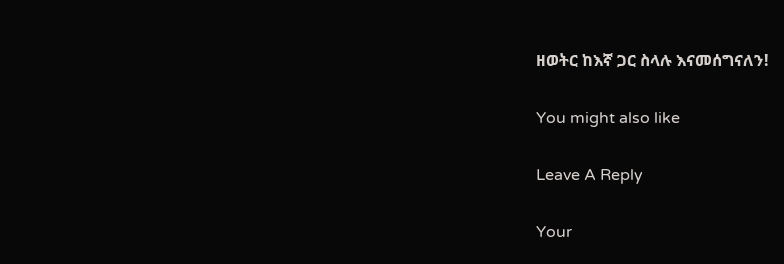ዘወትር ከእኛ ጋር ስላሉ እናመሰግናለን!

You might also like

Leave A Reply

Your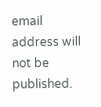email address will not be published.